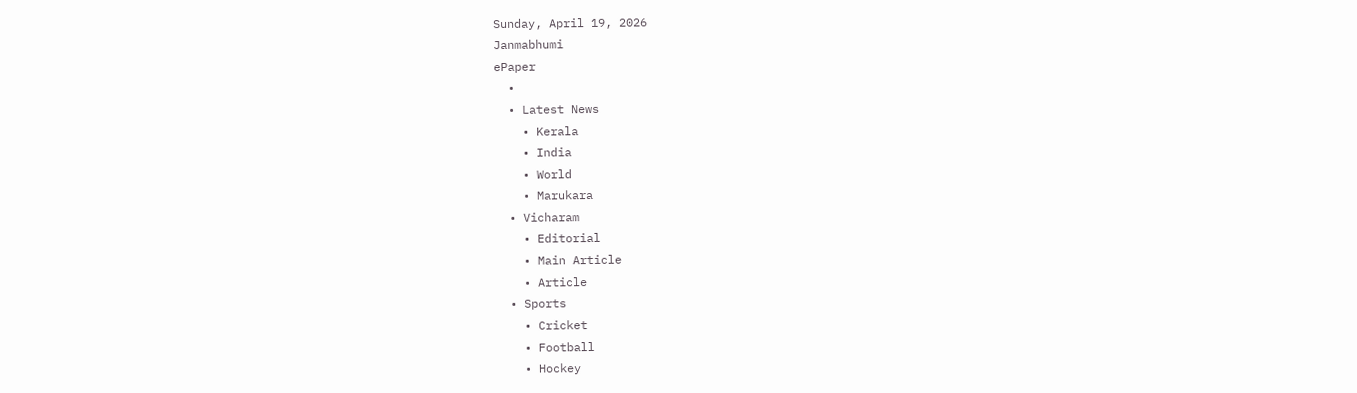Sunday, April 19, 2026
Janmabhumi
ePaper
  •
  • Latest News
    • Kerala
    • India
    • World
    • Marukara
  • Vicharam
    • Editorial
    • Main Article
    • Article
  • Sports
    • Cricket
    • Football
    • Hockey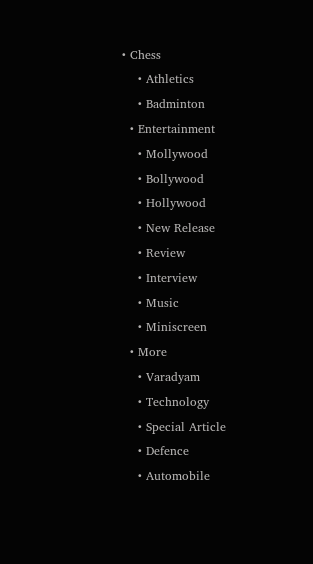• Chess
    • Athletics
    • Badminton
  • Entertainment
    • Mollywood
    • Bollywood
    • Hollywood
    • New Release
    • Review
    • Interview
    • Music
    • Miniscreen
  • More
    • Varadyam
    • Technology
    • Special Article
    • Defence
    • Automobile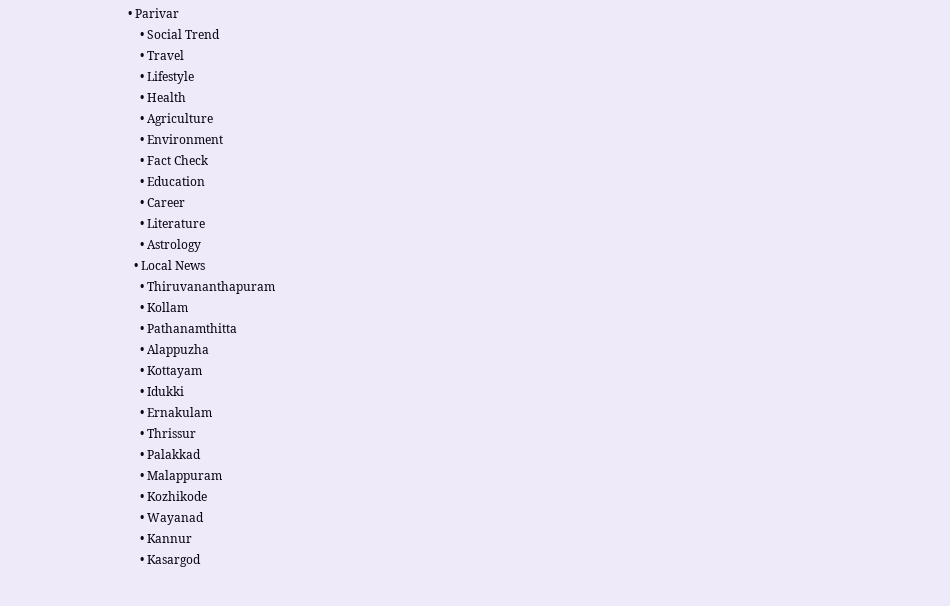• Parivar
    • Social Trend
    • Travel
    • Lifestyle
    • Health
    • Agriculture
    • Environment
    • Fact Check
    • Education
    • Career
    • Literature
    • Astrology
  • Local News
    • Thiruvananthapuram
    • Kollam
    • Pathanamthitta
    • Alappuzha
    • Kottayam
    • Idukki
    • Ernakulam
    • Thrissur
    • Palakkad
    • Malappuram
    • Kozhikode
    • Wayanad
    • Kannur
    • Kasargod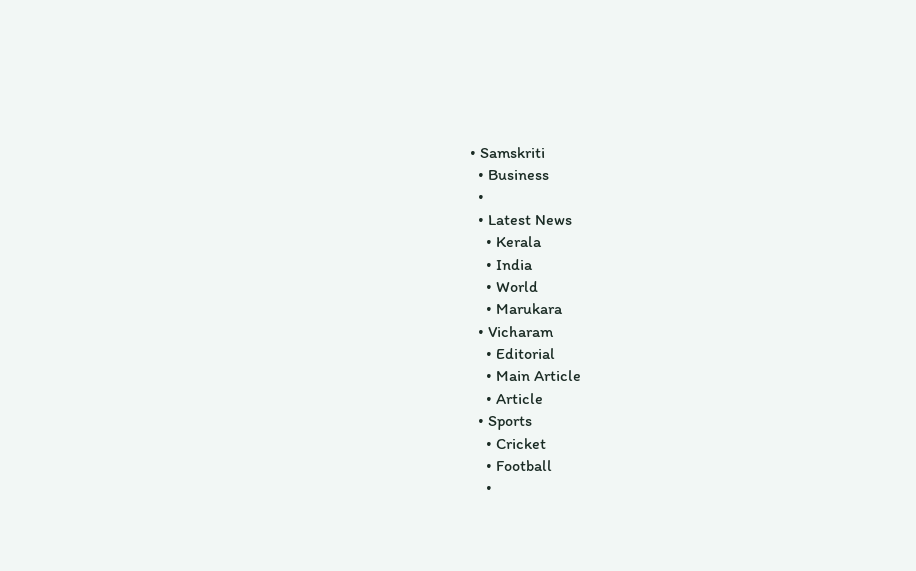• Samskriti
  • Business
  •
  • Latest News
    • Kerala
    • India
    • World
    • Marukara
  • Vicharam
    • Editorial
    • Main Article
    • Article
  • Sports
    • Cricket
    • Football
    •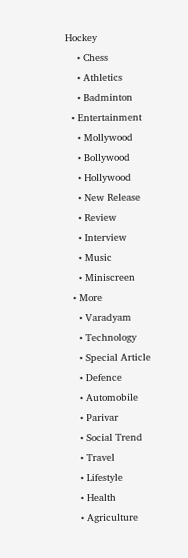Hockey
    • Chess
    • Athletics
    • Badminton
  • Entertainment
    • Mollywood
    • Bollywood
    • Hollywood
    • New Release
    • Review
    • Interview
    • Music
    • Miniscreen
  • More
    • Varadyam
    • Technology
    • Special Article
    • Defence
    • Automobile
    • Parivar
    • Social Trend
    • Travel
    • Lifestyle
    • Health
    • Agriculture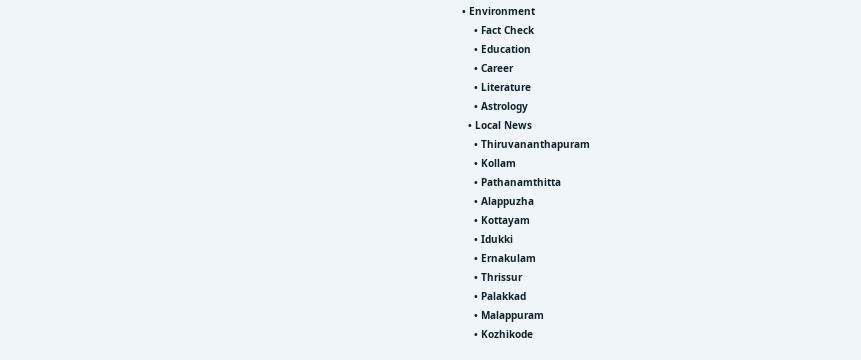• Environment
    • Fact Check
    • Education
    • Career
    • Literature
    • Astrology
  • Local News
    • Thiruvananthapuram
    • Kollam
    • Pathanamthitta
    • Alappuzha
    • Kottayam
    • Idukki
    • Ernakulam
    • Thrissur
    • Palakkad
    • Malappuram
    • Kozhikode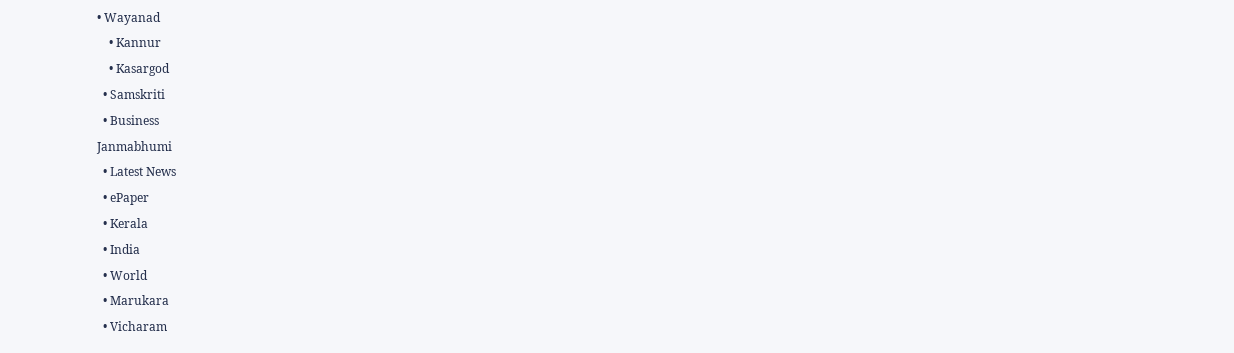• Wayanad
    • Kannur
    • Kasargod
  • Samskriti
  • Business
Janmabhumi
  • Latest News
  • ePaper
  • Kerala
  • India
  • World
  • Marukara
  • Vicharam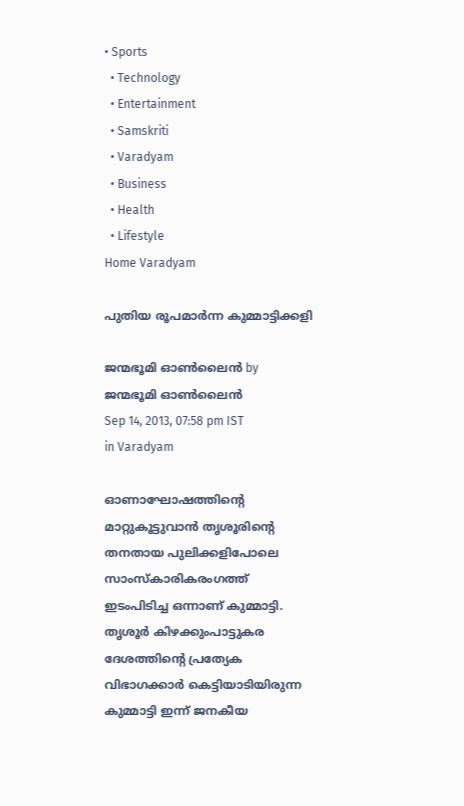• Sports
  • Technology
  • Entertainment
  • Samskriti
  • Varadyam
  • Business
  • Health
  • Lifestyle
Home Varadyam

പുതിയ രൂപമാര്‍ന്ന കുമ്മാട്ടിക്കളി

ജന്മഭൂമി ഓണ്‍ലൈന്‍ by ജന്മഭൂമി ഓണ്‍ലൈന്‍
Sep 14, 2013, 07:58 pm IST
in Varadyam

ഓണാഘോഷത്തിന്റെ മാറ്റുകൂട്ടുവാന്‍ തൃശൂരിന്റെ തനതായ പുലിക്കളിപോലെ സാംസ്കാരികരംഗത്ത്‌ ഇടംപിടിച്ച ഒന്നാണ്‌ കുമ്മാട്ടി. തൃശൂര്‍ കിഴക്കുംപാട്ടുകര ദേശത്തിന്റെ പ്രത്യേക വിഭാഗക്കാര്‍ കെട്ടിയാടിയിരുന്ന കുമ്മാട്ടി ഇന്ന്‌ ജനകീയ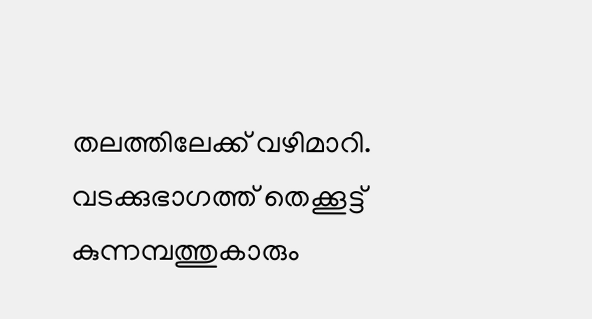തലത്തിലേക്ക്‌ വഴിമാറി. വടക്കുഭാഗത്ത്‌ തെക്കൂട്ട്‌ കുന്നമ്പത്തുകാരും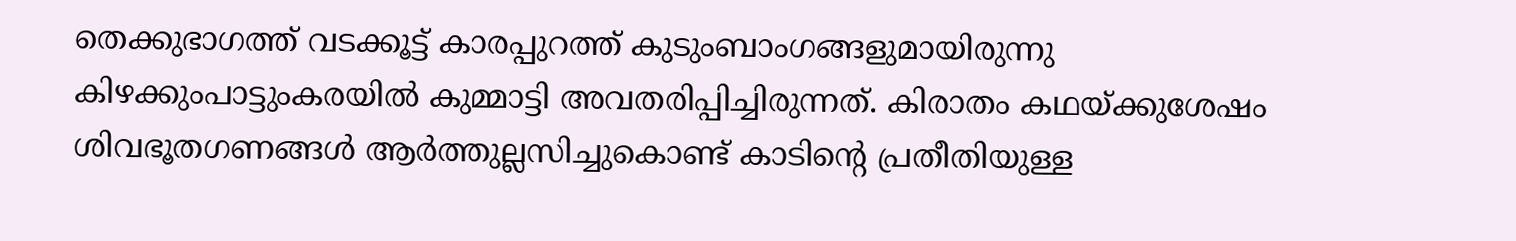തെക്കുഭാഗത്ത്‌ വടക്കൂട്ട്‌ കാരപ്പുറത്ത്‌ കുടുംബാംഗങ്ങളുമായിരുന്നു കിഴക്കുംപാട്ടുംകരയില്‍ കുമ്മാട്ടി അവതരിപ്പിച്ചിരുന്നത്‌. കിരാതം കഥയ്‌ക്കുശേഷം ശിവഭൂതഗണങ്ങള്‍ ആര്‍ത്തുല്ലസിച്ചുകൊണ്ട്‌ കാടിന്റെ പ്രതീതിയുള്ള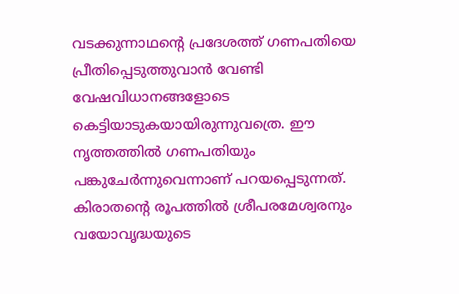വടക്കുന്നാഥന്റെ പ്രദേശത്ത്‌ ഗണപതിയെ പ്രീതിപ്പെടുത്തുവാന്‍ വേണ്ടി വേഷവിധാനങ്ങളോടെ കെട്ടിയാടുകയായിരുന്നുവത്രെ. ഈ നൃത്തത്തില്‍ ഗണപതിയും പങ്കുചേര്‍ന്നുവെന്നാണ്‌ പറയപ്പെടുന്നത്‌. കിരാതന്റെ രൂപത്തില്‍ ശ്രീപരമേശ്വരനും വയോവൃദ്ധയുടെ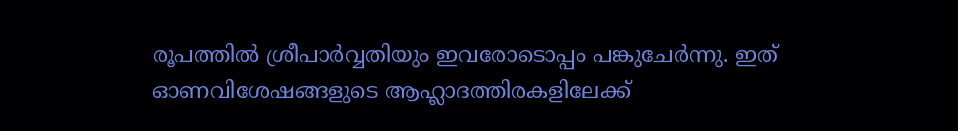രൂപത്തില്‍ ശ്രീപാര്‍വ്വതിയും ഇവരോടൊപ്പം പങ്കുചേര്‍ന്നു. ഇത്‌ ഓണവിശേഷങ്ങളുടെ ആഹ്ലാദത്തിരകളിലേക്ക്‌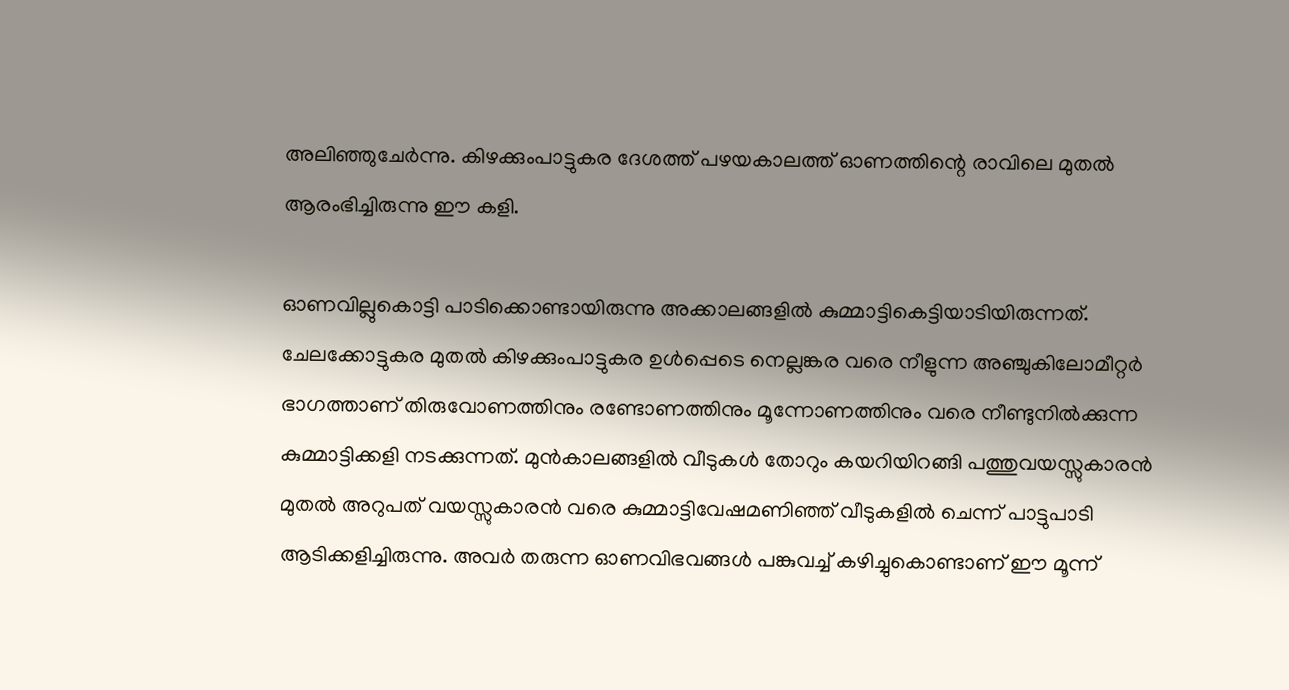അലിഞ്ഞുചേര്‍ന്നു. കിഴക്കുംപാട്ടുകര ദേശത്ത്‌ പഴയകാലത്ത്‌ ഓണത്തിന്റെ രാവിലെ മുതല്‍ ആരംഭിച്ചിരുന്നു ഈ കളി.

ഓണവില്ലുകൊട്ടി പാടിക്കൊണ്ടായിരുന്നു അക്കാലങ്ങളില്‍ കുമ്മാട്ടികെട്ടിയാടിയിരുന്നത്‌. ചേലക്കോട്ടുകര മുതല്‍ കിഴക്കുംപാട്ടുകര ഉള്‍പ്പെടെ നെല്ലങ്കര വരെ നീളുന്ന അഞ്ചുകിലോമീറ്റര്‍ ഭാഗത്താണ്‌ തിരുവോണത്തിനും രണ്ടോണത്തിനും മൂന്നോണത്തിനും വരെ നീണ്ടുനില്‍ക്കുന്ന കുമ്മാട്ടിക്കളി നടക്കുന്നത്‌. മുന്‍കാലങ്ങളില്‍ വീടുകള്‍ തോറും കയറിയിറങ്ങി പത്തുവയസ്സുകാരന്‍ മുതല്‍ അറുപത്‌ വയസ്സുകാരന്‍ വരെ കുമ്മാട്ടിവേഷമണിഞ്ഞ്‌ വീടുകളില്‍ ചെന്ന്‌ പാട്ടുപാടി ആടിക്കളിച്ചിരുന്നു. അവര്‍ തരുന്ന ഓണവിഭവങ്ങള്‍ പങ്കുവച്ച്‌ കഴിച്ചുകൊണ്ടാണ്‌ ഈ മൂന്ന്‌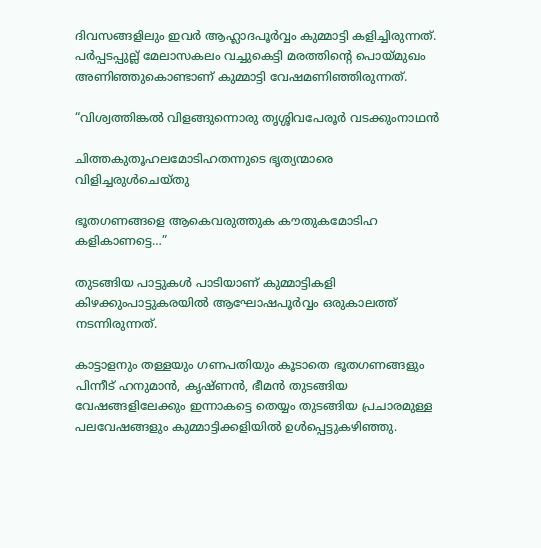ദിവസങ്ങളിലും ഇവര്‍ ആഹ്ലാദപൂര്‍വ്വം കുമ്മാട്ടി കളിച്ചിരുന്നത്‌. പര്‍പ്പടപ്പുല്ല്‌ മേലാസകലം വച്ചുകെട്ടി മരത്തിന്റെ പൊയ്‌മുഖം അണിഞ്ഞുകൊണ്ടാണ്‌ കുമ്മാട്ടി വേഷമണിഞ്ഞിരുന്നത്‌.

“വിശ്വത്തിങ്കല്‍ വിളങ്ങുന്നൊരു തൃശ്ശിവപേരൂര്‍ വടക്കുംനാഥന്‍

ചിത്തകുതൂഹലമോടിഹതന്നുടെ ഭൃത്യന്മാരെ വിളിച്ചരുള്‍ചെയ്തു

ഭൂതഗണങ്ങളെ ആകെവരുത്തുക കൗതുകമോടിഹ കളികാണട്ടെ…”

തുടങ്ങിയ പാട്ടുകള്‍ പാടിയാണ്‌ കുമ്മാട്ടികളി കിഴക്കുംപാട്ടുകരയില്‍ ആഘോഷപൂര്‍വ്വം ഒരുകാലത്ത്‌ നടന്നിരുന്നത്‌.

കാട്ടാളനും തള്ളയും ഗണപതിയും കൂടാതെ ഭൂതഗണങ്ങളും പിന്നീട്‌ ഹനുമാന്‍, കൃഷ്ണന്‍, ഭീമന്‍ തുടങ്ങിയ വേഷങ്ങളിലേക്കും ഇന്നാകട്ടെ തെയ്യം തുടങ്ങിയ പ്രചാരമുള്ള പലവേഷങ്ങളും കുമ്മാട്ടിക്കളിയില്‍ ഉള്‍പ്പെട്ടുകഴിഞ്ഞു.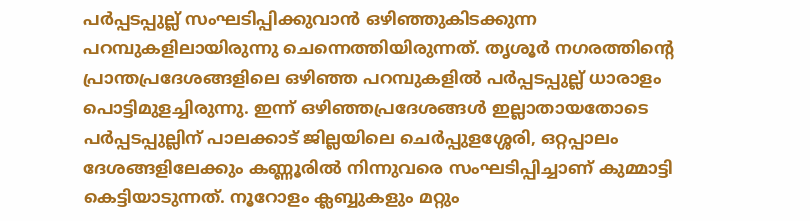പര്‍പ്പടപ്പുല്ല്‌ സംഘടിപ്പിക്കുവാന്‍ ഒഴിഞ്ഞുകിടക്കുന്ന പറമ്പുകളിലായിരുന്നു ചെന്നെത്തിയിരുന്നത്‌. തൃശൂര്‍ നഗരത്തിന്റെ പ്രാന്തപ്രദേശങ്ങളിലെ ഒഴിഞ്ഞ പറമ്പുകളില്‍ പര്‍പ്പടപ്പുല്ല്‌ ധാരാളം പൊട്ടിമുളച്ചിരുന്നു. ഇന്ന്‌ ഒഴിഞ്ഞപ്രദേശങ്ങള്‍ ഇല്ലാതായതോടെ പര്‍പ്പടപ്പുല്ലിന്‌ പാലക്കാട്‌ ജില്ലയിലെ ചെര്‍പ്പുളശ്ശേരി, ഒറ്റപ്പാലം ദേശങ്ങളിലേക്കും കണ്ണൂരില്‍ നിന്നുവരെ സംഘടിപ്പിച്ചാണ്‌ കുമ്മാട്ടി കെട്ടിയാടുന്നത്‌. നൂറോളം ക്ലബ്ബുകളും മറ്റും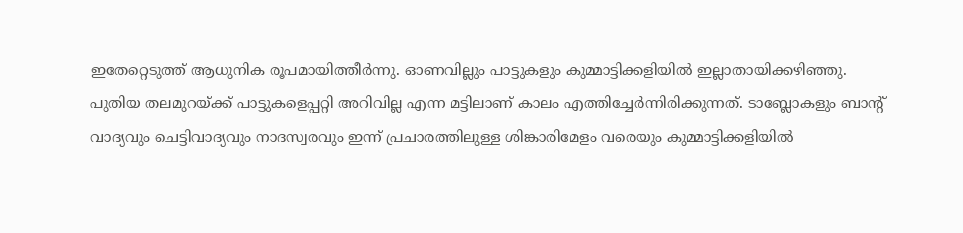ഇതേറ്റെടുത്ത്‌ ആധുനിക രൂപമായിത്തീര്‍ന്നു. ഓണവില്ലും പാട്ടുകളും കുമ്മാട്ടിക്കളിയില്‍ ഇല്ലാതായിക്കഴിഞ്ഞു. പുതിയ തലമുറയ്‌ക്ക്‌ പാട്ടുകളെപ്പറ്റി അറിവില്ല എന്ന മട്ടിലാണ്‌ കാലം എത്തിച്ചേര്‍ന്നിരിക്കുന്നത്‌. ടാബ്ലോകളും ബാന്റ്‌ വാദ്യവും ചെട്ടിവാദ്യവും നാദസ്വരവും ഇന്ന്‌ പ്രചാരത്തിലുള്ള ശിങ്കാരിമേളം വരെയും കുമ്മാട്ടിക്കളിയില്‍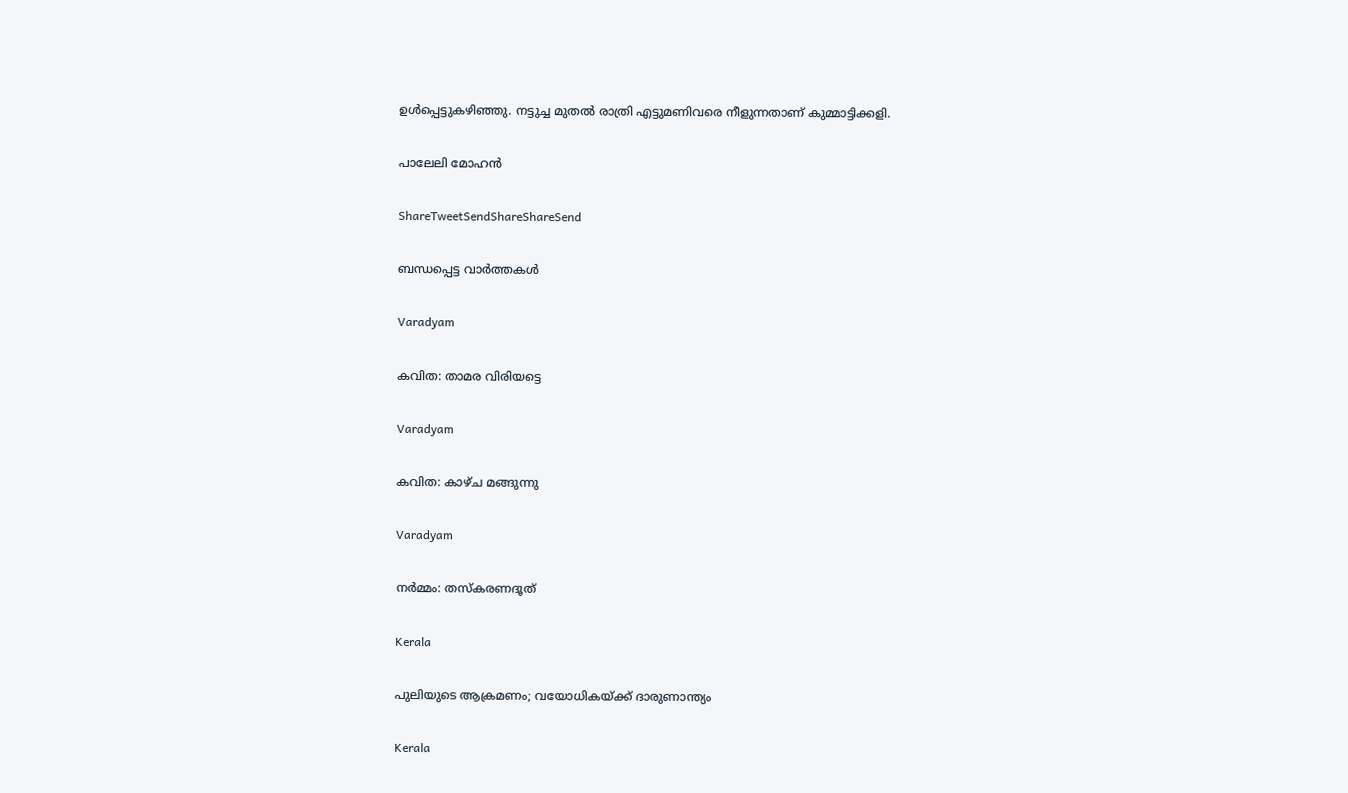ഉള്‍പ്പെട്ടുകഴിഞ്ഞു. നട്ടുച്ച മുതല്‍ രാത്രി എട്ടുമണിവരെ നീളുന്നതാണ്‌ കുമ്മാട്ടിക്കളി.

പാലേലി മോഹന്‍

ShareTweetSendShareShareSend

ബന്ധപ്പെട്ട വാര്‍ത്തകള്‍

Varadyam

കവിത: താമര വിരിയട്ടെ

Varadyam

കവിത: കാഴ്ച മങ്ങുന്നു

Varadyam

നര്‍മ്മം: തസ്‌കരണദൂത്

Kerala

പുലിയുടെ ആക്രമണം; വയോധികയ്‌ക്ക് ദാരുണാന്ത്യം

Kerala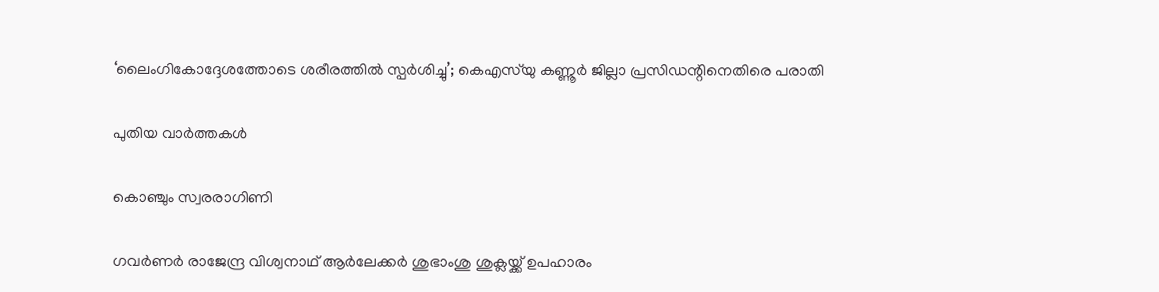‘ലൈംഗികോദ്ദേശത്തോടെ ശരീരത്തില്‍ സ്പര്‍ശിച്ചു’; കെഎസ്‍യു കണ്ണൂർ ജില്ലാ പ്രസിഡന്റിനെതിരെ പരാതി

പുതിയ വാര്‍ത്തകള്‍

കൊഞ്ചും സ്വരരാഗിണി

ഗവര്‍ണര്‍ രാജേന്ദ്ര വിശ്വനാഥ് ആര്‍ലേക്കര്‍ ശുഭാംശു ശുക്ലയ്ക്ക് ഉപഹാരം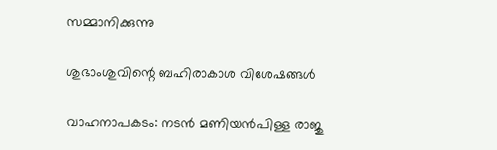സമ്മാനിക്കുന്നു

ശുഭാംശുവിന്റെ ബഹിരാകാശ വിശേഷങ്ങള്‍

വാഹനാപകടം: നടൻ മണിയൻപിള്ള രാജു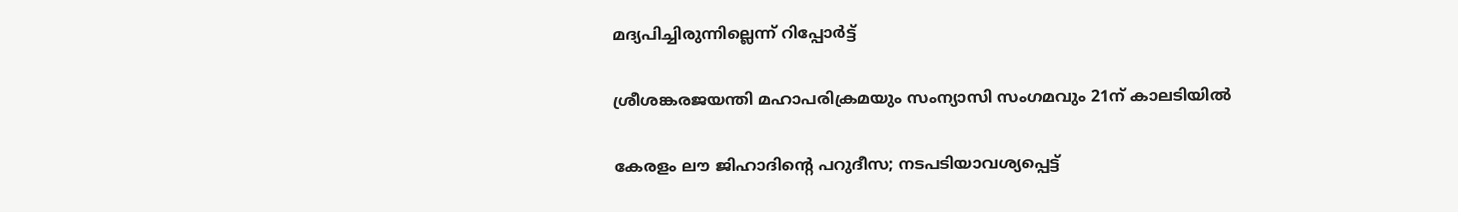മദ്യപിച്ചിരുന്നില്ലെന്ന് റിപ്പോർട്ട്

ശ്രീശങ്കരജയന്തി മഹാപരിക്രമയും സംന്യാസി സംഗമവും 21ന് കാലടിയില്‍

കേരളം ലൗ ജിഹാദിന്റെ പറുദീസ; നടപടിയാവശ്യപ്പെട്ട്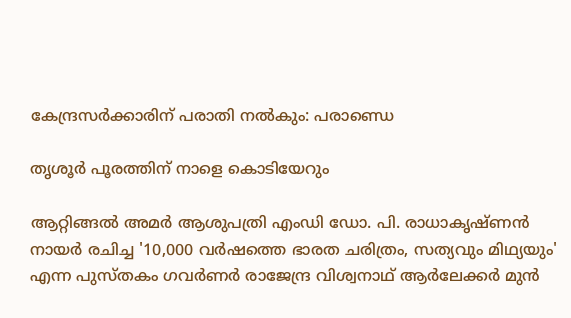കേന്ദ്രസര്‍ക്കാരിന് പരാതി നല്‍കും: പരാണ്ഡെ

തൃശൂര്‍ പൂരത്തിന് നാളെ കൊടിയേറും

ആറ്റിങ്ങല്‍ അമര്‍ ആശുപത്രി എംഡി ഡോ. പി. രാധാകൃഷ്ണന്‍ നായര്‍ രചിച്ച '10,000 വര്‍ഷത്തെ ഭാരത ചരിത്രം, സത്യവും മിഥ്യയും' എന്ന പുസ്തകം ഗവര്‍ണര്‍ രാജേന്ദ്ര വിശ്വനാഥ് ആര്‍ലേക്കര്‍ മുന്‍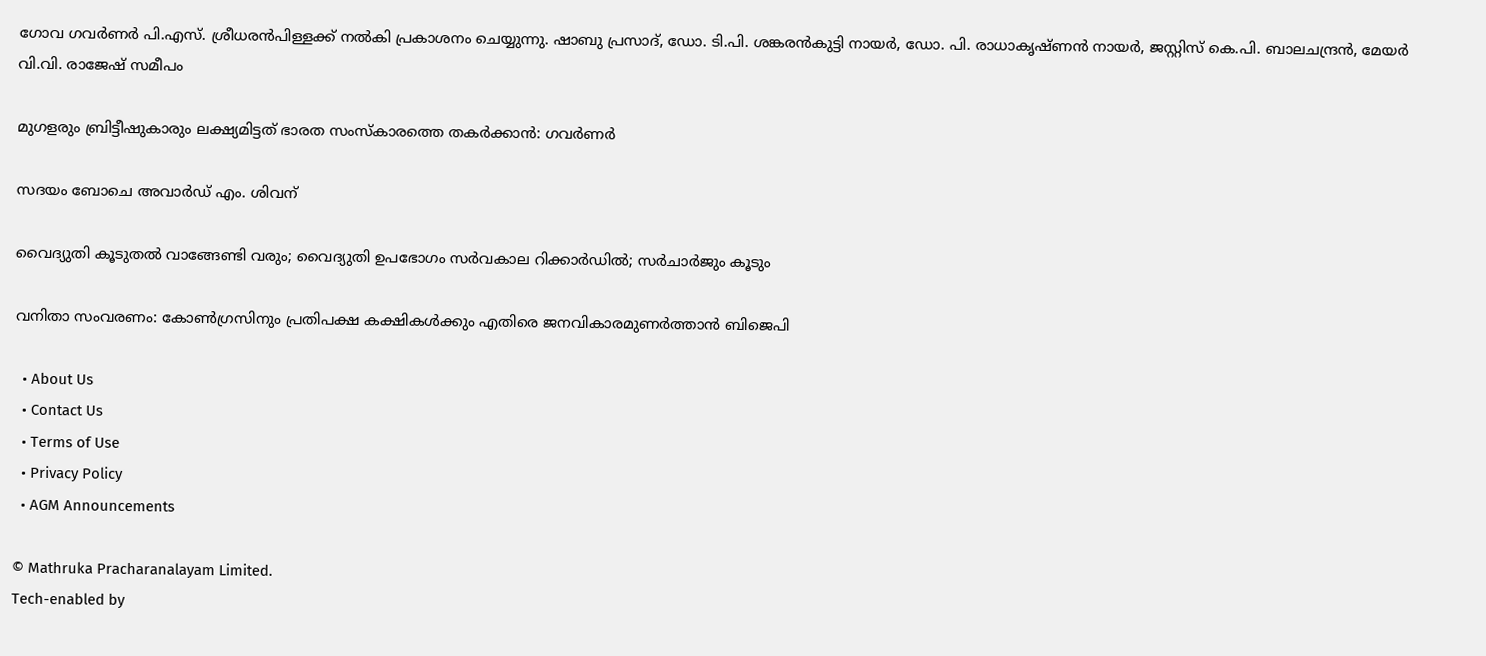ഗോവ ഗവര്‍ണര്‍ പി.എസ്. ശ്രീധരന്‍പിള്ളക്ക് നല്‍കി പ്രകാശനം ചെയ്യുന്നു. ഷാബു പ്രസാദ്, ഡോ. ടി.പി. ശങ്കരന്‍കുട്ടി നായര്‍, ഡോ. പി. രാധാകൃഷ്ണന്‍ നായര്‍, ജസ്റ്റിസ് കെ.പി. ബാലചന്ദ്രന്‍, മേയര്‍ വി.വി. രാജേഷ് സമീപം

മുഗളരും ബ്രിട്ടീഷുകാരും ലക്ഷ്യമിട്ടത് ഭാരത സംസ്‌കാരത്തെ തകര്‍ക്കാന്‍: ഗവര്‍ണര്‍

സദയം ബോചെ അവാര്‍ഡ് എം. ശിവന്

വൈദ്യുതി കൂടുതല്‍ വാങ്ങേണ്ടി വരും; വൈദ്യുതി ഉപഭോഗം സര്‍വകാല റിക്കാര്‍ഡില്‍; സര്‍ചാര്‍ജും കൂടും

വനിതാ സംവരണം: കോണ്‍ഗ്രസിനും പ്രതിപക്ഷ കക്ഷികള്‍ക്കും എതിരെ ജനവികാരമുണര്‍ത്താന്‍ ബിജെപി

  • About Us
  • Contact Us
  • Terms of Use
  • Privacy Policy
  • AGM Announcements

© Mathruka Pracharanalayam Limited.
Tech-enabled by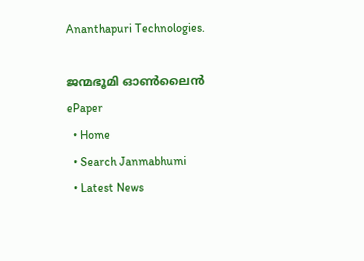Ananthapuri Technologies.

ജന്മഭൂമി ഓണ്‍ലൈന്‍
ePaper
  • Home
  • Search Janmabhumi
  • Latest News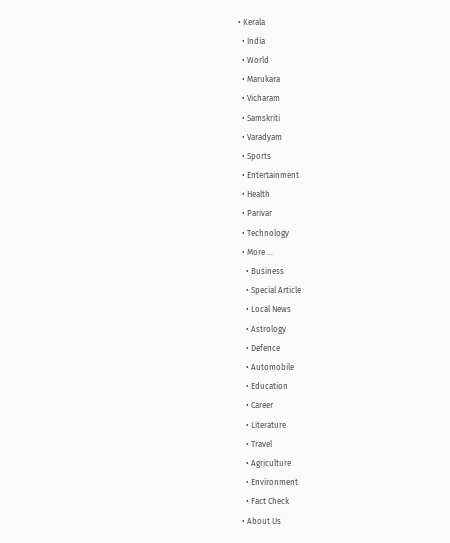• Kerala
  • India
  • World
  • Marukara
  • Vicharam
  • Samskriti
  • Varadyam
  • Sports
  • Entertainment
  • Health
  • Parivar
  • Technology
  • More …
    • Business
    • Special Article
    • Local News
    • Astrology
    • Defence
    • Automobile
    • Education
    • Career
    • Literature
    • Travel
    • Agriculture
    • Environment
    • Fact Check
  • About Us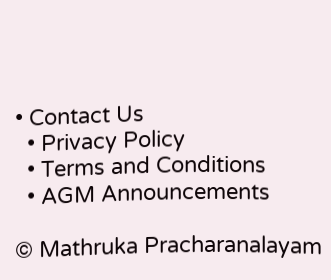• Contact Us
  • Privacy Policy
  • Terms and Conditions
  • AGM Announcements

© Mathruka Pracharanalayam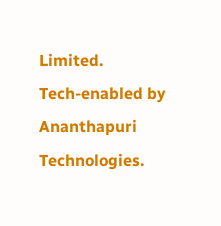Limited.
Tech-enabled by Ananthapuri Technologies.